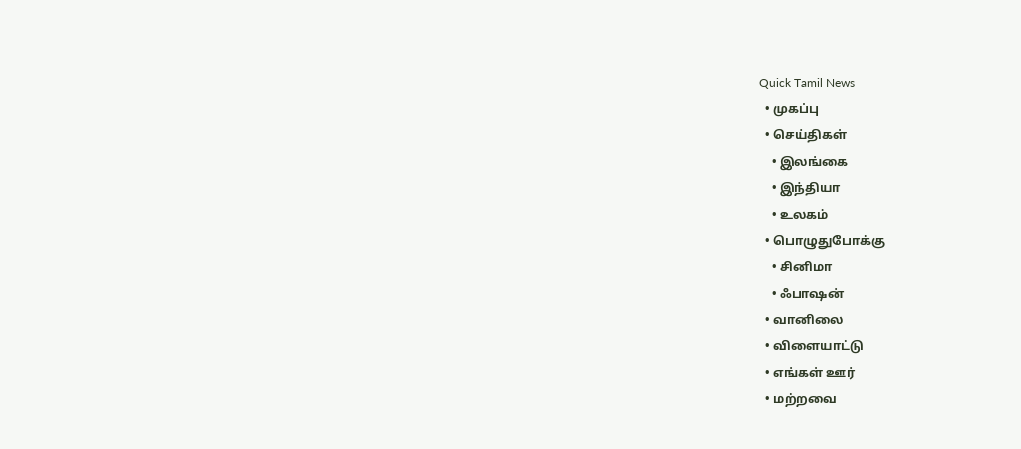Quick Tamil News
  • முகப்பு
  • செய்திகள்
    • இலங்கை
    • இந்தியா
    • உலகம்
  • பொழுதுபோக்கு
    • சினிமா
    • ஃபாஷன்
  • வானிலை
  • விளையாட்டு
  • எங்கள் ஊர்
  • மற்றவை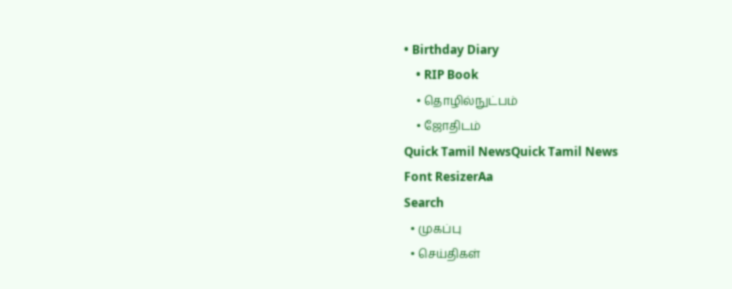• Birthday Diary
    • RIP Book
    • தொழில்நுட்பம்
    • ஜோதிடம்
Quick Tamil NewsQuick Tamil News
Font ResizerAa
Search
  • முகப்பு
  • செய்திகள்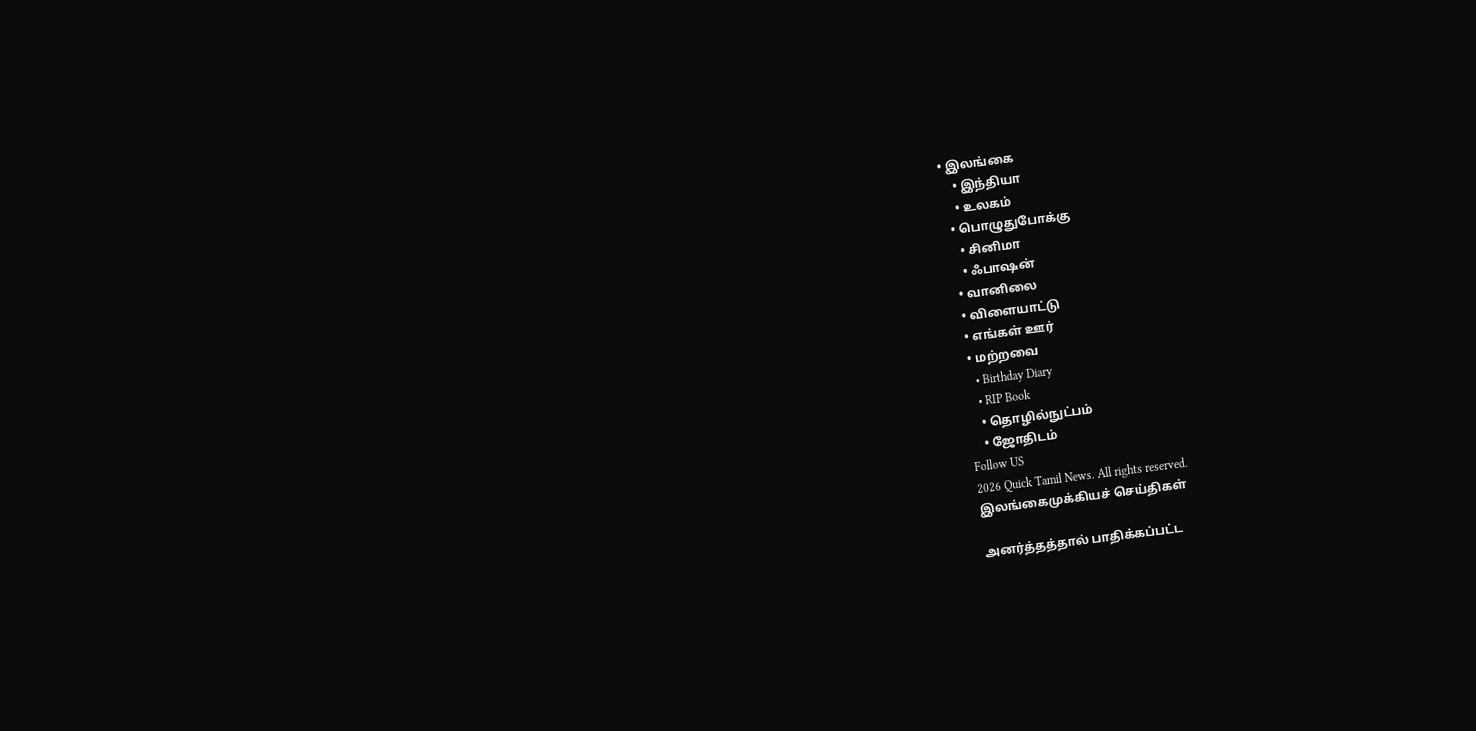• இலங்கை
    • இந்தியா
    • உலகம்
  • பொழுதுபோக்கு
    • சினிமா
    • ஃபாஷன்
  • வானிலை
  • விளையாட்டு
  • எங்கள் ஊர்
  • மற்றவை
    • Birthday Diary
    • RIP Book
    • தொழில்நுட்பம்
    • ஜோதிடம்
Follow US
2026 Quick Tamil News. All rights reserved.
இலங்கைமுக்கியச் செய்திகள்

அனர்த்தத்தால் பாதிக்கப்பட்ட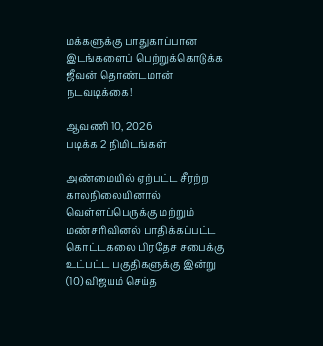மக்களுக்கு பாதுகாப்பான இடங்களைப் பெற்றுக்கொடுக்க ஜீவன் தொண்டமான் நடவடிக்கை!

ஆவணி 10, 2026
படிக்க 2 நிமிடங்கள்

அண்மையில் ஏற்பட்ட சீரற்ற காலநிலையினால் வெள்ளப்பெருக்கு மற்றும் மண்சரிவினல் பாதிக்கப்பட்ட கொட்டகலை பிரதேச சபைக்கு உட்பட்ட பகுதிகளுக்கு இன்று (10) விஜயம் செய்த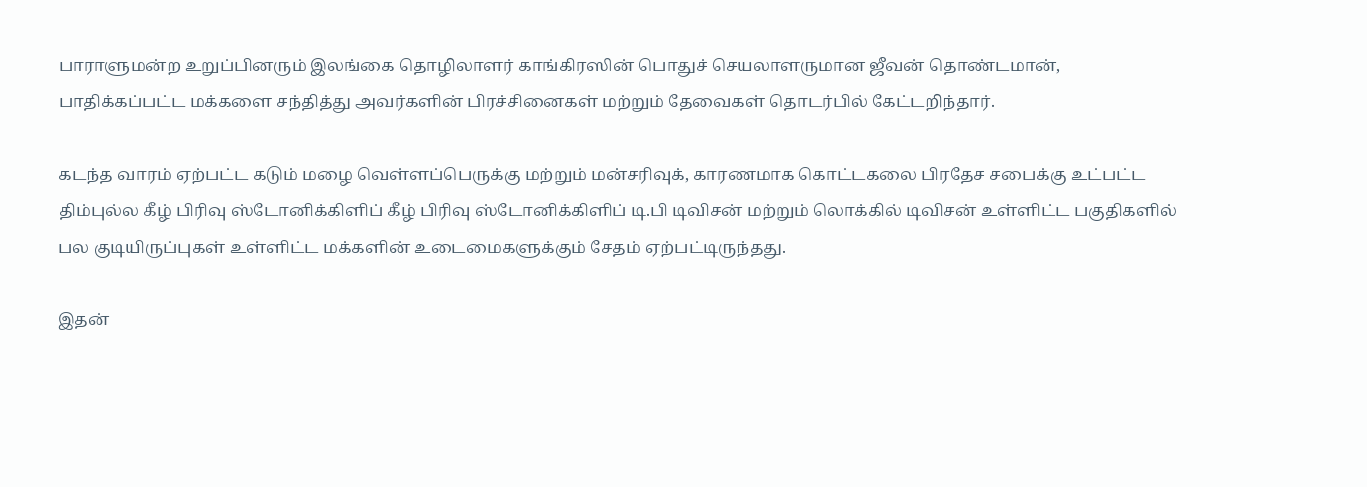பாராளுமன்ற உறுப்பினரும் இலங்கை தொழிலாளர் காங்கிரஸின் பொதுச் செயலாளருமான ஜீவன் தொண்டமான், பாதிக்கப்பட்ட மக்களை சந்தித்து அவர்களின் பிரச்சினைகள் மற்றும் தேவைகள் தொடர்பில் கேட்டறிந்தார்.

கடந்த வாரம் ஏற்பட்ட கடும் மழை வெள்ளப்பெருக்கு மற்றும் மன்சரிவுக், காரணமாக கொட்டகலை பிரதேச சபைக்கு உட்பட்ட திம்புல்ல கீழ் பிரிவு ஸ்டோனிக்கிளிப் கீழ் பிரிவு ஸ்டோனிக்கிளிப் டி.பி டிவிசன் மற்றும் லொக்கில் டிவிசன் உள்ளிட்ட பகுதிகளில் பல குடியிருப்புகள் உள்ளிட்ட மக்களின் உடைமைகளுக்கும் சேதம் ஏற்பட்டிருந்தது.

இதன்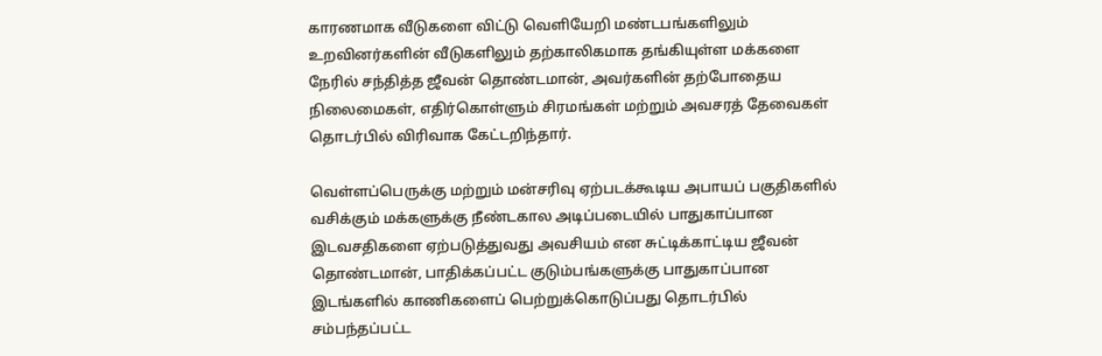காரணமாக வீடுகளை விட்டு வெளியேறி மண்டபங்களிலும் உறவினர்களின் வீடுகளிலும் தற்காலிகமாக தங்கியுள்ள மக்களை நேரில் சந்தித்த ஜீவன் தொண்டமான், அவர்களின் தற்போதைய நிலைமைகள், எதிர்கொள்ளும் சிரமங்கள் மற்றும் அவசரத் தேவைகள் தொடர்பில் விரிவாக கேட்டறிந்தார்.

வெள்ளப்பெருக்கு மற்றும் மன்சரிவு ஏற்படக்கூடிய அபாயப் பகுதிகளில் வசிக்கும் மக்களுக்கு நீண்டகால அடிப்படையில் பாதுகாப்பான இடவசதிகளை ஏற்படுத்துவது அவசியம் என சுட்டிக்காட்டிய ஜீவன் தொண்டமான், பாதிக்கப்பட்ட குடும்பங்களுக்கு பாதுகாப்பான இடங்களில் காணிகளைப் பெற்றுக்கொடுப்பது தொடர்பில் சம்பந்தப்பட்ட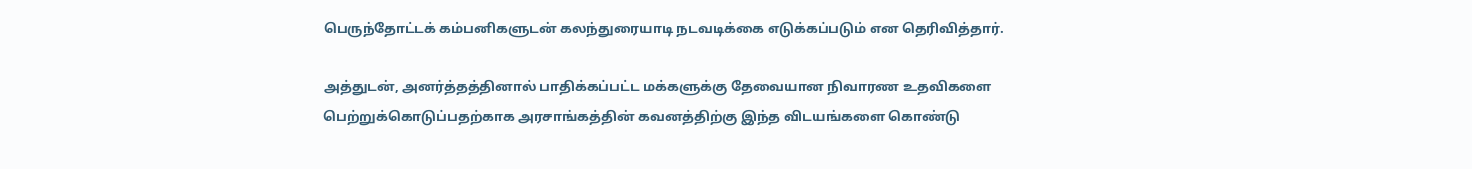பெருந்தோட்டக் கம்பனிகளுடன் கலந்துரையாடி நடவடிக்கை எடுக்கப்படும் என தெரிவித்தார்.

அத்துடன், அனர்த்தத்தினால் பாதிக்கப்பட்ட மக்களுக்கு தேவையான நிவாரண உதவிகளை பெற்றுக்கொடுப்பதற்காக அரசாங்கத்தின் கவனத்திற்கு இந்த விடயங்களை கொண்டு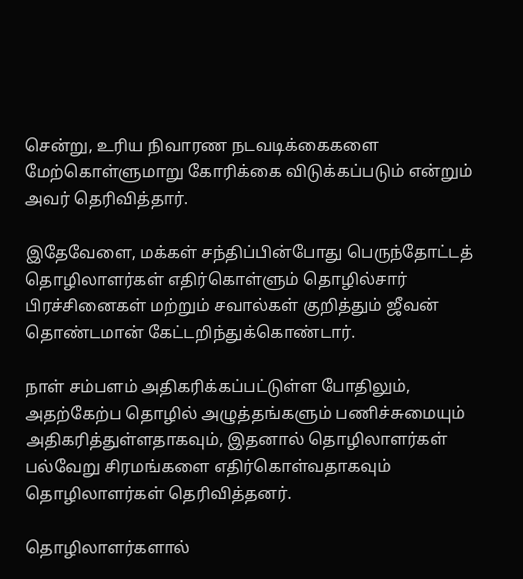சென்று, உரிய நிவாரண நடவடிக்கைகளை மேற்கொள்ளுமாறு கோரிக்கை விடுக்கப்படும் என்றும் அவர் தெரிவித்தார்.

இதேவேளை, மக்கள் சந்திப்பின்போது பெருந்தோட்டத் தொழிலாளர்கள் எதிர்கொள்ளும் தொழில்சார் பிரச்சினைகள் மற்றும் சவால்கள் குறித்தும் ஜீவன் தொண்டமான் கேட்டறிந்துக்கொண்டார்.

நாள் சம்பளம் அதிகரிக்கப்பட்டுள்ள போதிலும், அதற்கேற்ப தொழில் அழுத்தங்களும் பணிச்சுமையும் அதிகரித்துள்ளதாகவும், இதனால் தொழிலாளர்கள் பல்வேறு சிரமங்களை எதிர்கொள்வதாகவும் தொழிலாளர்கள் தெரிவித்தனர்.

தொழிலாளர்களால்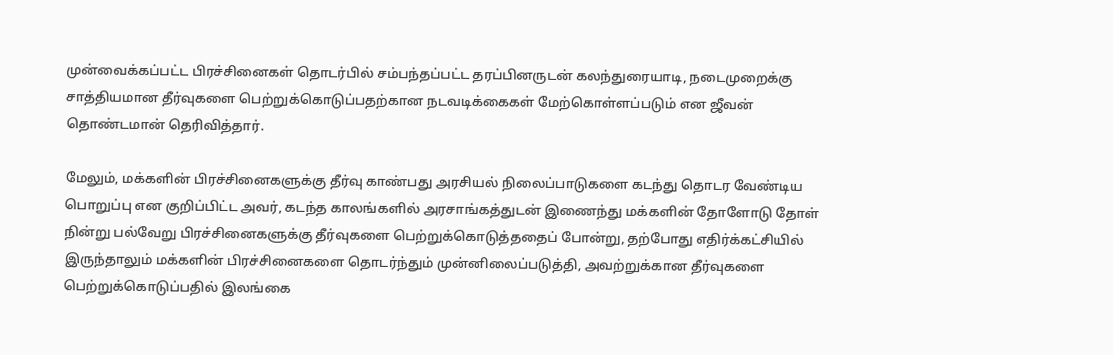முன்வைக்கப்பட்ட பிரச்சினைகள் தொடர்பில் சம்பந்தப்பட்ட தரப்பினருடன் கலந்துரையாடி, நடைமுறைக்கு சாத்தியமான தீர்வுகளை பெற்றுக்கொடுப்பதற்கான நடவடிக்கைகள் மேற்கொள்ளப்படும் என ஜீவன் தொண்டமான் தெரிவித்தார்.

மேலும், மக்களின் பிரச்சினைகளுக்கு தீர்வு காண்பது அரசியல் நிலைப்பாடுகளை கடந்து தொடர வேண்டிய பொறுப்பு என குறிப்பிட்ட அவர், கடந்த காலங்களில் அரசாங்கத்துடன் இணைந்து மக்களின் தோளோடு தோள் நின்று பல்வேறு பிரச்சினைகளுக்கு தீர்வுகளை பெற்றுக்கொடுத்ததைப் போன்று, தற்போது எதிர்க்கட்சியில் இருந்தாலும் மக்களின் பிரச்சினைகளை தொடர்ந்தும் முன்னிலைப்படுத்தி, அவற்றுக்கான தீர்வுகளை பெற்றுக்கொடுப்பதில் இலங்கை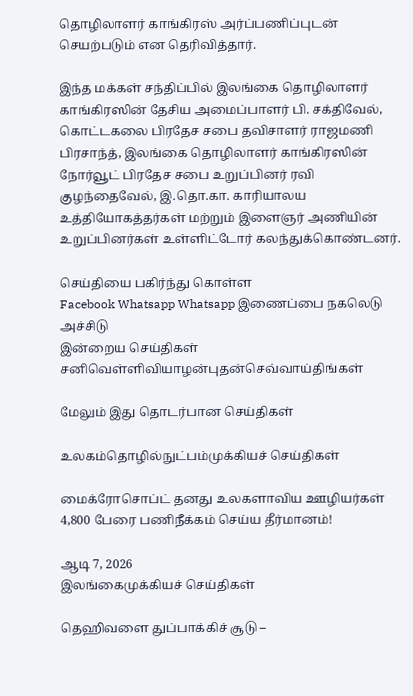தொழிலாளர் காங்கிரஸ் அர்ப்பணிப்புடன் செயற்படும் என தெரிவித்தார்.

இந்த மக்கள் சந்திப்பில் இலங்கை தொழிலாளர் காங்கிரஸின் தேசிய அமைப்பாளர் பி. சக்திவேல், கொட்டகலை பிரதேச சபை தவிசாளர் ராஜமணி பிரசாந்த், இலங்கை தொழிலாளர் காங்கிரஸின் நோர்வூட் பிரதேச சபை உறுப்பினர் ரவி குழந்தைவேல், இ.தொ.கா. காரியாலய உத்தியோகத்தர்கள் மற்றும் இளைஞர் அணியின் உறுப்பினர்கள் உள்ளிட்டோர் கலந்துக்கொண்டனர்.

செய்தியை பகிர்ந்து கொள்ள
Facebook Whatsapp Whatsapp இணைப்பை நகலெடு அச்சிடு
இன்றைய செய்திகள்
சனிவெள்ளிவியாழன்புதன்செவ்வாய்திங்கள்

மேலும் இது தொடர்பான செய்திகள்

உலகம்தொழில்நுட்பம்முக்கியச் செய்திகள்

மைக்ரோசொப்ட் தனது உலகளாவிய ஊழியர்கள் 4,800 பேரை பணிநீக்கம் செய்ய தீர்மானம்!

ஆடி 7, 2026
இலங்கைமுக்கியச் செய்திகள்

தெஹிவளை துப்பாக்கிச் சூடு –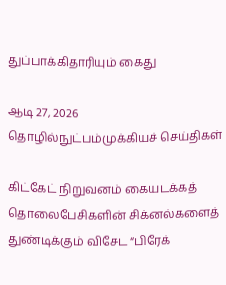துப்பாக்கிதாரியும் கைது

ஆடி 27, 2026
தொழில்நுட்பம்முக்கியச் செய்திகள்

கிட்கேட் நிறுவனம் கையடக்கத் தொலைபேசிகளின் சிக்னல்களைத் துண்டிக்கும் விசேட “பிரேக்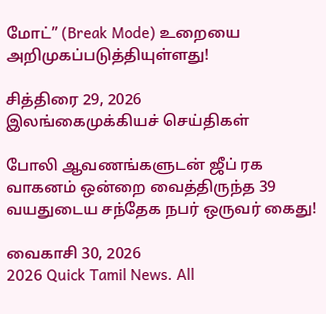மோட்” (Break Mode) உறையை அறிமுகப்படுத்தியுள்ளது!

சித்திரை 29, 2026
இலங்கைமுக்கியச் செய்திகள்

போலி ஆவணங்களுடன் ஜீப் ரக வாகனம் ஒன்றை வைத்திருந்த 39 வயதுடைய சந்தேக நபர் ஒருவர் கைது!

வைகாசி 30, 2026
2026 Quick Tamil News. All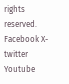rights reserved.
Facebook X-twitter Youtube